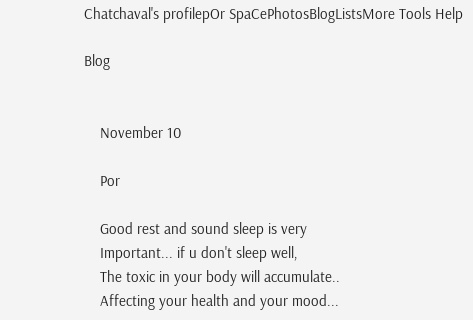Chatchaval's profilepOr SpaCePhotosBlogListsMore Tools Help

Blog


    November 10

    Por

    Good rest and sound sleep is very
    Important... if u don't sleep well,
    The toxic in your body will accumulate..
    Affecting your health and your mood...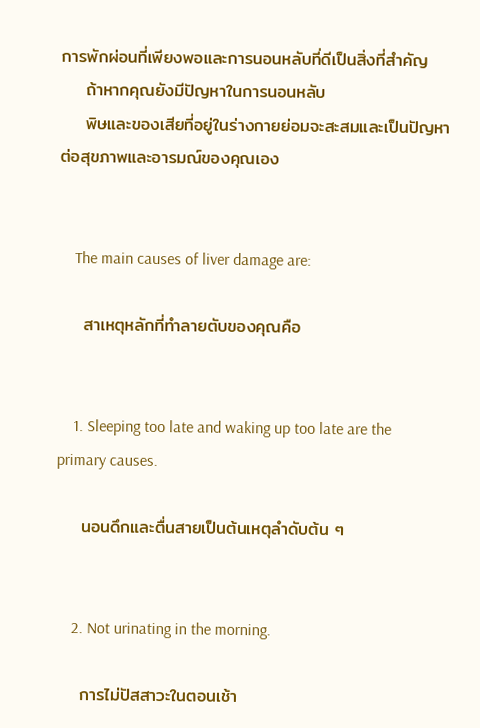การพักผ่อนที่เพียงพอและการนอนหลับที่ดีเป็นสิ่งที่สำคัญ
    ถ้าหากคุณยังมีปัญหาในการนอนหลับ
    พิษและของเสียที่อยู่ในร่างกายย่อมจะสะสมและเป็นปัญหาต่อสุขภาพและอารมณ์ของคุณเอง


    The main causes of liver damage are:

    สาเหตุหลักที่ทำลายตับของคุณคือ


    1. Sleeping too late and waking up too late are the primary causes.

    นอนดึกและตื่นสายเป็นต้นเหตุลำดับต้น ๆ


    2. Not urinating in the morning.

    การไม่ปัสสาวะในตอนเช้า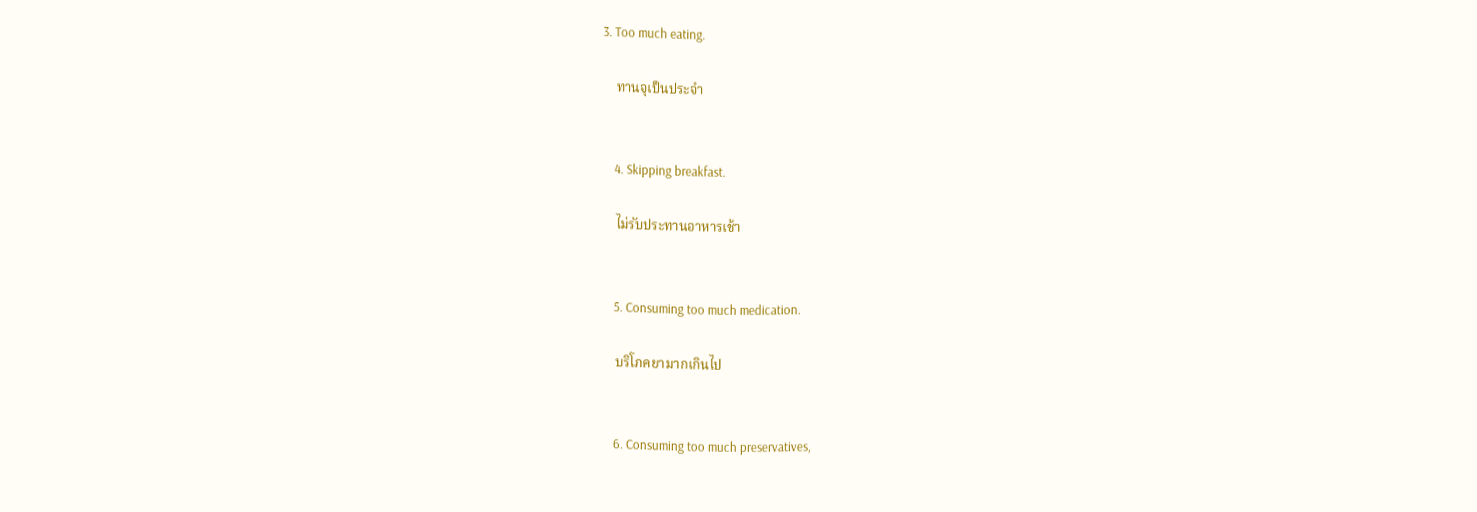3. Too much eating.

    ทานจุเป็นประจำ


    4. Skipping breakfast.

    ไม่รับประทานอาหารเช้า


    5. Consuming too much medication.

    บริโภคยามากเกินไป


    6. Consuming too much preservatives,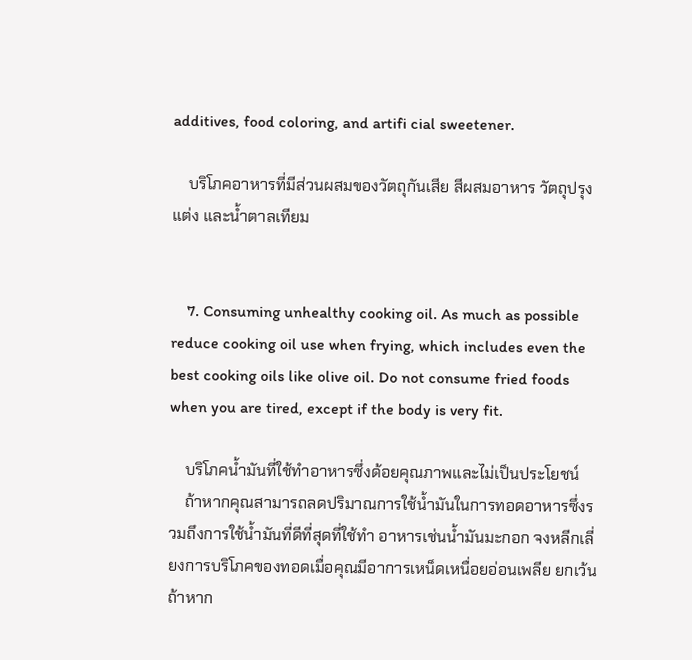additives, food coloring, and artifi cial sweetener.

    บริโภคอาหารที่มีส่วนผสมของวัตถุกันเสีย สีผสมอาหาร วัตถุปรุงแต่ง และน้ำตาลเทียม


    7. Consuming unhealthy cooking oil. As much as possible reduce cooking oil use when frying, which includes even the best cooking oils like olive oil. Do not consume fried foods when you are tired, except if the body is very fit.

    บริโภคน้ำมันที่ใช้ทำอาหารซึ่งด้อยคุณภาพและไม่เป็นประโยชน์
    ถ้าหากคุณสามารถลดปริมาณการใช้น้ำมันในการทอดอาหารซึ่งรวมถึงการใช้น้ำมันที่ดีที่สุดที่ใช้ทำ อาหารเช่นน้ำมันมะกอก จงหลีกเลี่ยงการบริโภคของทอดเมื่อคุณมีอาการเหน็ดเหนื่อยอ่อนเพลีย ยกเว้นถ้าหาก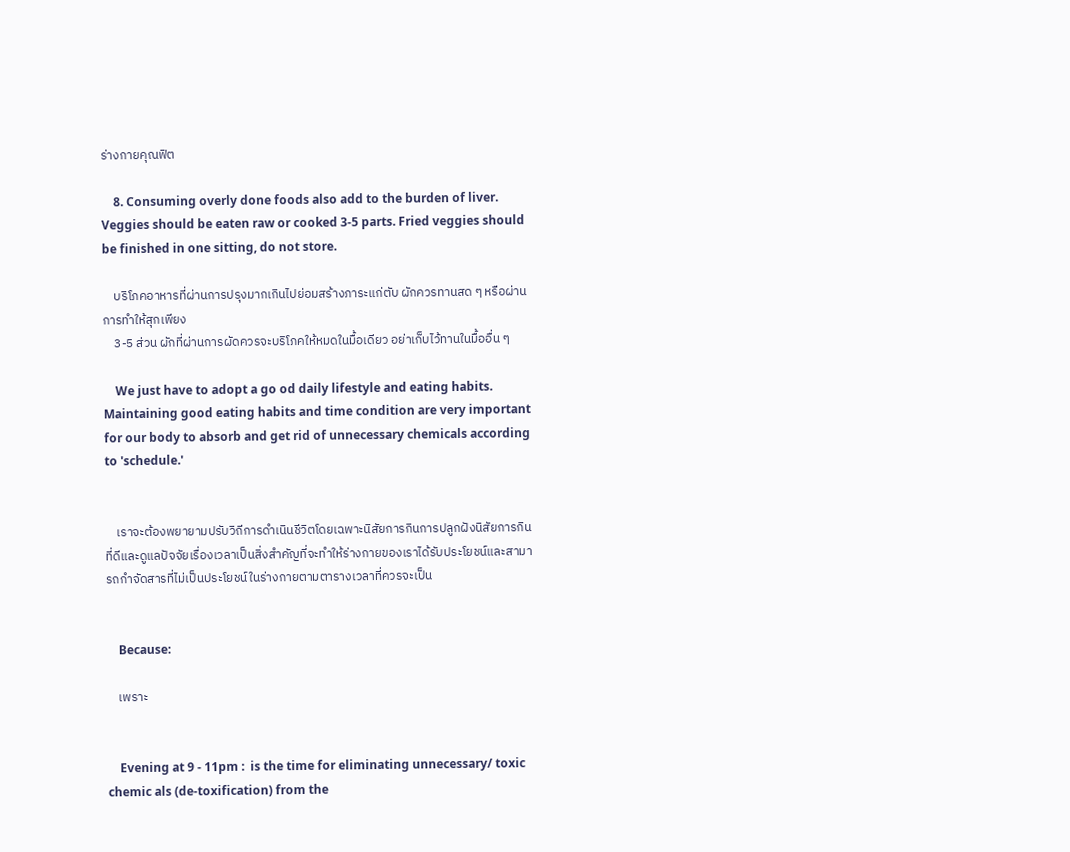ร่างกายคุณฟิต

    8. Consuming overly done foods also add to the burden of liver. Veggies should be eaten raw or cooked 3-5 parts. Fried veggies should be finished in one sitting, do not store.

    บริโภคอาหารที่ผ่านการปรุงมากเกินไปย่อมสร้างภาระแก่ตับ ผักควรทานสด ๆ หรือผ่านการทำให้สุกเพียง
    3-5 ส่วน ผักที่ผ่านการผัดควรจะบริโภคให้หมดในมื้อเดียว อย่าเก็บไว้ทานในมื้ออื่น ๆ

    We just have to adopt a go od daily lifestyle and eating habits. Maintaining good eating habits and time condition are very important for our body to absorb and get rid of unnecessary chemicals according to 'schedule.'


    เราจะต้องพยายามปรับวิถีการดำเนินชีวิตโดยเฉพาะนิสัยการกินการปลูกฝังนิสัยการกินที่ดีและดูแลปัจจัยเรื่องเวลาเป็นสิ่งสำคัญที่จะทำให้ร่างกายของเราได้รับประโยชน์และสามารถกำจัดสารที่ไม่เป็นประโยชน์ในร่างกายตามตารางเวลาที่ควรจะเป็น


    Because:

    เพราะ


    Evening at 9 - 11pm :  is the time for eliminating unnecessary/ toxic chemic als (de-toxification) from the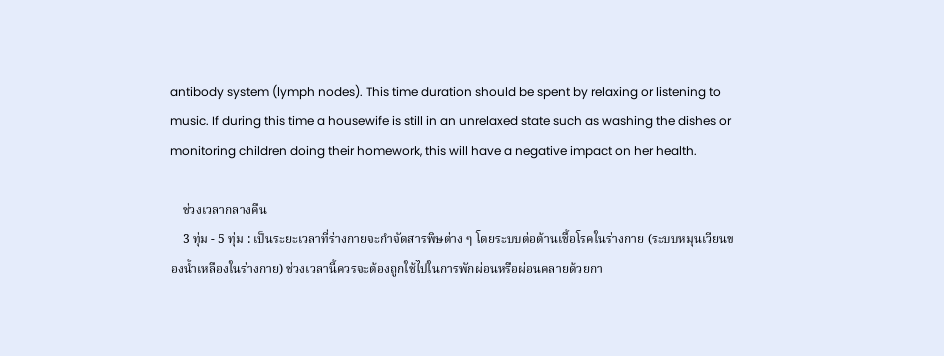antibody system (lymph nodes). This time duration should be spent by relaxing or listening to music. If during this time a housewife is still in an unrelaxed state such as washing the dishes or monitoring children doing their homework, this will have a negative impact on her health.

    ช่วงเวลากลางคืน
    3 ทุ่ม - 5 ทุ่ม : เป็นระยะเวลาที่ร่างกายจะกำจัดสารพิษต่าง ๆ โดยระบบต่อต้านเชื้อโรคในร่างกาย (ระบบหมุนเวียนของน้ำเหลืองในร่างกาย) ช่วงเวลานี้ควรจะต้องถูกใช้ไปในการพักผ่อนหรือผ่อนคลายด้วยกา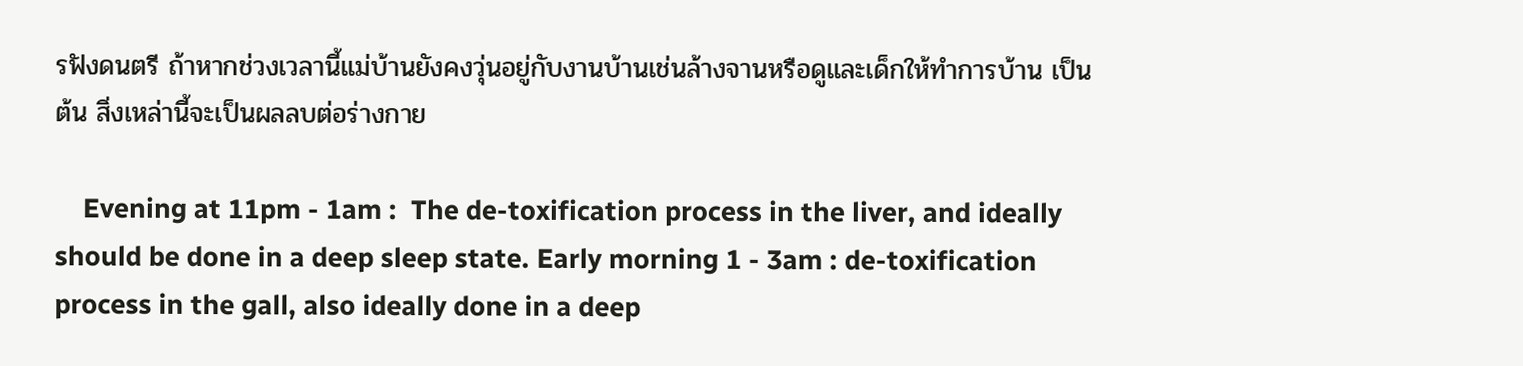รฟังดนตรี ถ้าหากช่วงเวลานี้แม่บ้านยังคงวุ่นอยู่กับงานบ้านเช่นล้างจานหรือดูและเด็กให้ทำการบ้าน เป็นต้น สิ่งเหล่านี้จะเป็นผลลบต่อร่างกาย

    Evening at 11pm - 1am :  The de-toxification process in the liver, and ideally should be done in a deep sleep state. Early morning 1 - 3am : de-toxification process in the gall, also ideally done in a deep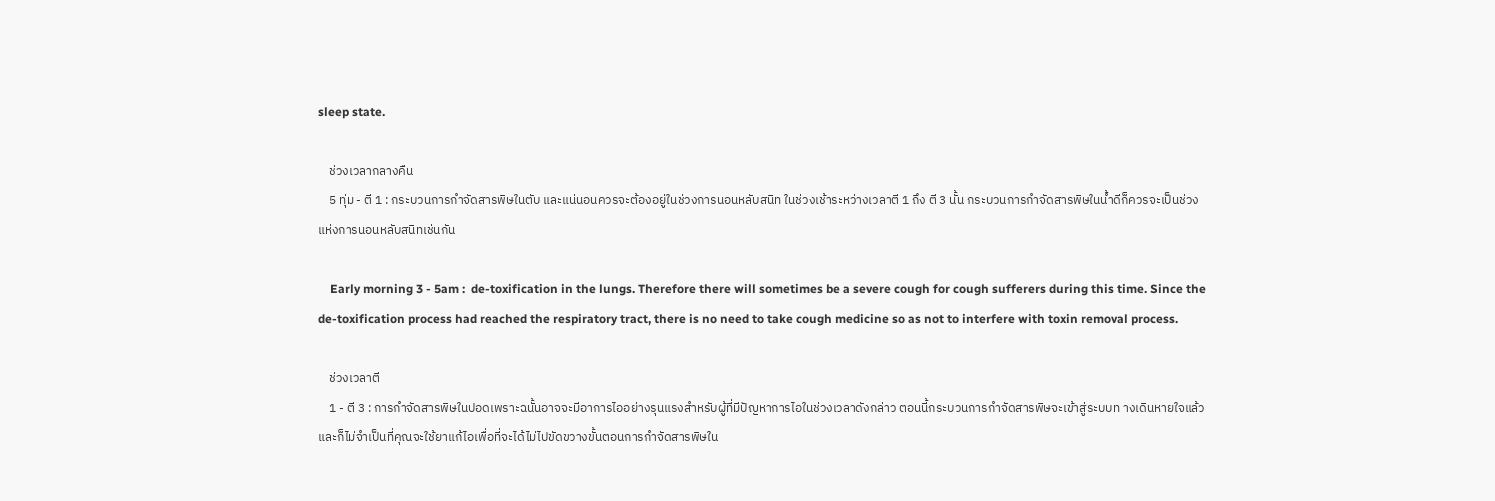sleep state.

    ช่วงเวลากลางคืน
    5 ทุ่ม - ตี 1 : กระบวนการกำจัดสารพิษในตับ และแน่นอนควรจะต้องอยู่ในช่วงการนอนหลับสนิท ในช่วงเช้าระหว่างเวลาตี 1 ถึง ตี 3 นั้น กระบวนการกำจัดสารพิษในน้ำดีก็ควรจะเป็นช่วงแห่งการนอนหลับสนิทเช่นกัน

    Early morning 3 - 5am :  de-toxification in the lungs. Therefore there will sometimes be a severe cough for cough sufferers during this time. Since the de-toxification process had reached the respiratory tract, there is no need to take cough medicine so as not to interfere with toxin removal process.

    ช่วงเวลาตี
    1 - ตี 3 : การกำจัดสารพิษในปอดเพราะฉนั้นอาจจะมีอาการไออย่างรุนแรงสำหรับผู้ที่มีปัญหาการไอในช่วงเวลาดังกล่าว ตอนนี้กระบวนการกำจัดสารพิษจะเข้าสู่ระบบท างเดินหายใจแล้ว และก็ไม่จำเป็นที่คุณจะใช้ยาแก้ไอเพื่อที่จะได้ไม่ไปขัดขวางขั้นตอนการกำจัดสารพิษใน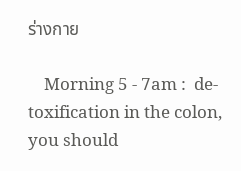ร่างกาย

    Morning 5 - 7am :  de-toxification in the colon, you should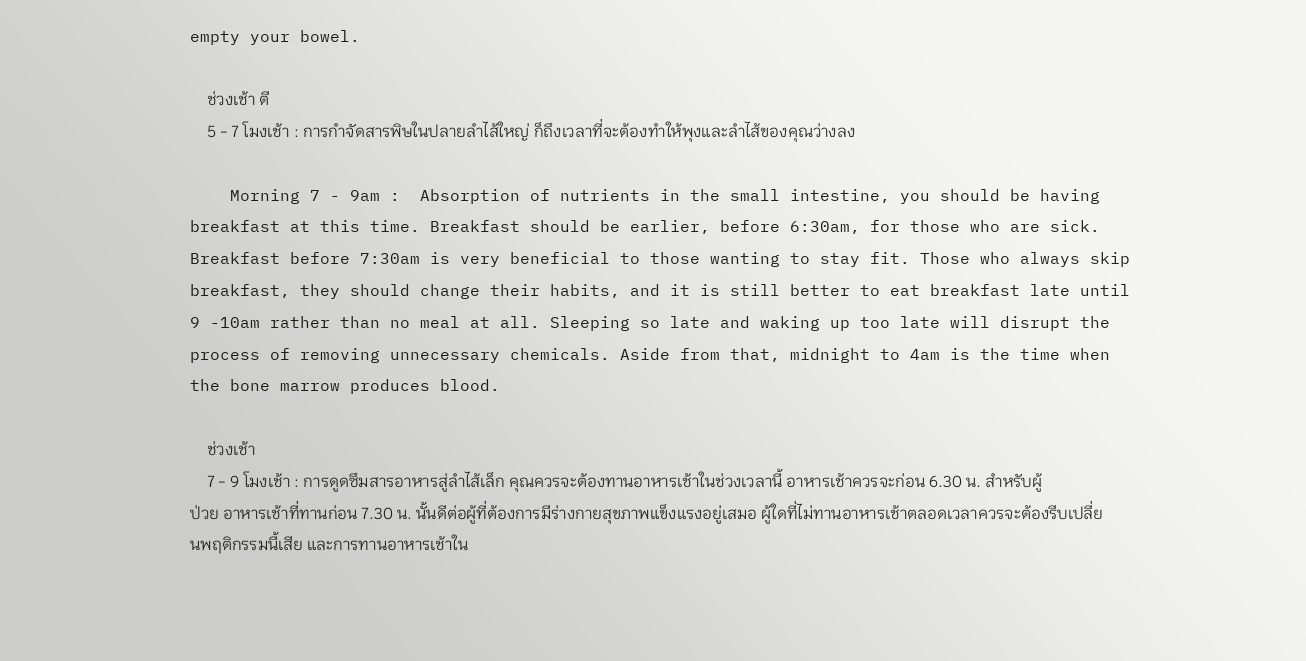empty your bowel.

    ช่วงเช้า ตี
    5 - 7 โมงเช้า : การกำจัดสารพิษในปลายลำไส้ใหญ่ ก็ถึงเวลาที่จะต้องทำให้พุงและลำไส้ของคุณว่างลง

    Morning 7 - 9am :  Absorption of nutrients in the small intestine, you should be having breakfast at this time. Breakfast should be earlier, before 6:30am, for those who are sick. Breakfast before 7:30am is very beneficial to those wanting to stay fit. Those who always skip breakfast, they should change their habits, and it is still better to eat breakfast late until 9 -10am rather than no meal at all. Sleeping so late and waking up too late will disrupt the process of removing unnecessary chemicals. Aside from that, midnight to 4am is the time when the bone marrow produces blood.

    ช่วงเช้า
    7 - 9 โมงเช้า : การดูดซึมสารอาหารสู่ลำไส้เล็ก คุณควรจะต้องทานอาหารเช้าในช่วงเวลานี้ อาหารเช้าควรจะก่อน 6.30 น. สำหรับผู้ป่วย อาหารเช้าที่ทานก่อน 7.30 น. นั้นดีต่อผู้ที่ต้องการมีร่างกายสุขภาพแข็งแรงอยู่เสมอ ผู้ใดที่ไม่ทานอาหารเช้าตลอดเวลาควรจะต้องรีบเปลี่ยนพฤติกรรมนี้เสีย และการทานอาหารเช้าใน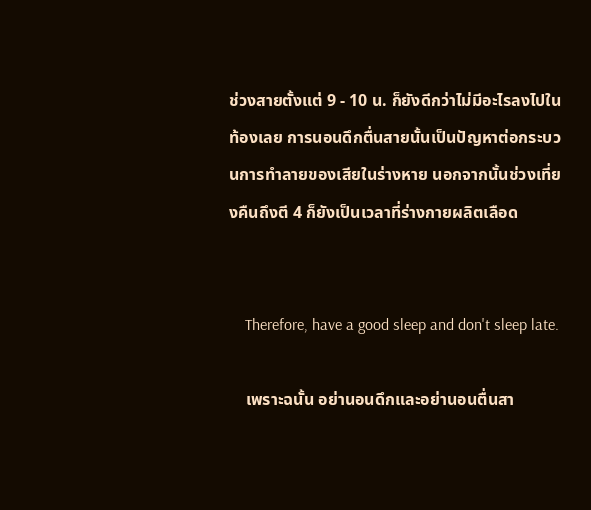ช่วงสายตั้งแต่ 9 - 10 น. ก็ยังดีกว่าไม่มีอะไรลงไปในท้องเลย การนอนดึกตื่นสายนั้นเป็นปัญหาต่อกระบวนการทำลายของเสียในร่างหาย นอกจากนั้นช่วงเที่ยงคืนถึงตี 4 ก็ยังเป็นเวลาที่ร่างกายผลิตเลือด


    Therefore, have a good sleep and don't sleep late.

    เพราะฉนั้น อย่านอนดึกและอย่านอนตื่นสา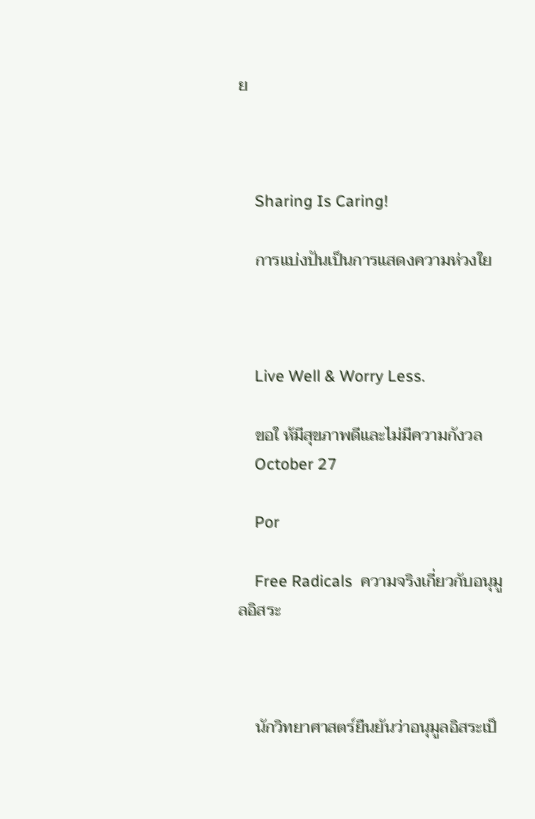ย



    Sharing Is Caring!

    การแบ่งปันเป็นการแสดงความห่วงใย



    Live Well & Worry Less.

    ขอใ ห้มีสุขภาพดีและไม่มีความกังวล
    October 27

    Por

    Free Radicals  ความจริงเกี่ยวกับอนุมูลอิสระ



    นักวิทยาศาสตร์ยืนยันว่าอนุมูลอิสระเป็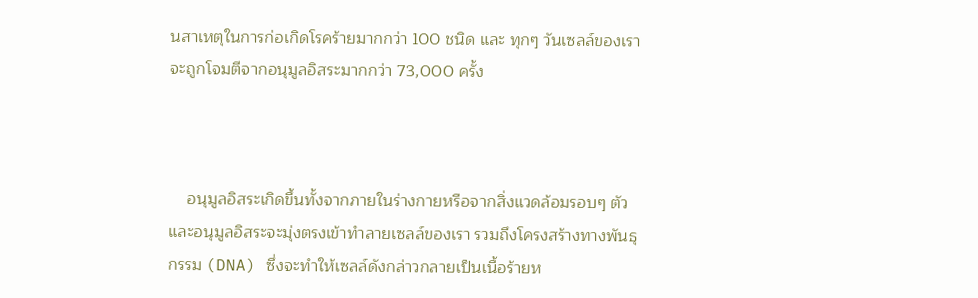นสาเหตุในการก่อเกิดโรคร้ายมากกว่า 100 ชนิด และ ทุกๆ วันเซลล์ของเราจะถูกโจมตีจากอนุมูลอิสระมากกว่า 73,000 ครั้ง



    อนุมูลอิสระเกิดขึ้นทั้งจากภายในร่างกายหรือจากสิ่งแวดล้อมรอบๆ ตัว และอนุมูลอิสระจะมุ่งตรงเข้าทำลายเซลล์ของเรา รวมถึงโครงสร้างทางพันธุกรรม (DNA) ซึ่งจะทำให้เซลล์ดังกล่าวกลายเป็นเนื้อร้ายห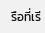รือที่เรี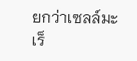ยกว่าเซลล์มะเร็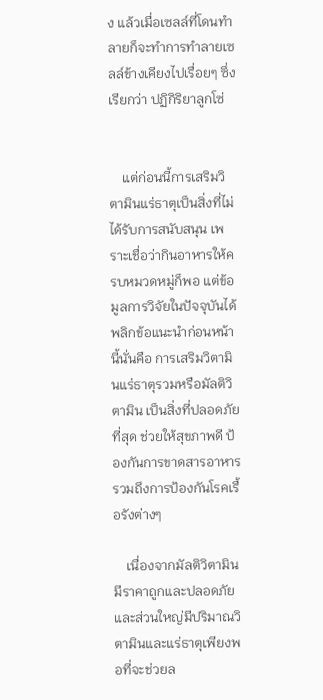ง แล้วเมื่อเซลล์ที่โดนทำลายก็จะทำการทำลายเซลล์ข้างเคียงไปเรื่อยๆ ซึ่งเรียกว่า ปฏิกิริยาลูกโซ่


    แต่ก่อนนี้การเสริมวิตามินแร่ธาตุเป็นสิ่งที่ไม่ได้รับการสนับสนุน เพราะเชื่อว่ากินอาหารให้ครบหมวดหมู่ก็พอ แต่ข้อมูลการวิจัยในปัจจุบันได้พลิกข้อแนะนำก่อนหน้านี้นั่นคือ การเสริมวิตามินแร่ธาตุรวมหรือมัลติวิตามิน เป็นสิ่งที่ปลอดภัยที่สุด ช่วยให้สุขภาพดี ป้องกันการขาดสารอาหาร รวมถึงการป้องกันโรคเรื้อรังต่างๆ

    เนื่องจากมัลติวิตามินมีราคาถูกและปลอดภัย และส่วนใหญ่มีปริมาณวิตามินและแร่ธาตุเพียงพอที่จะช่วยล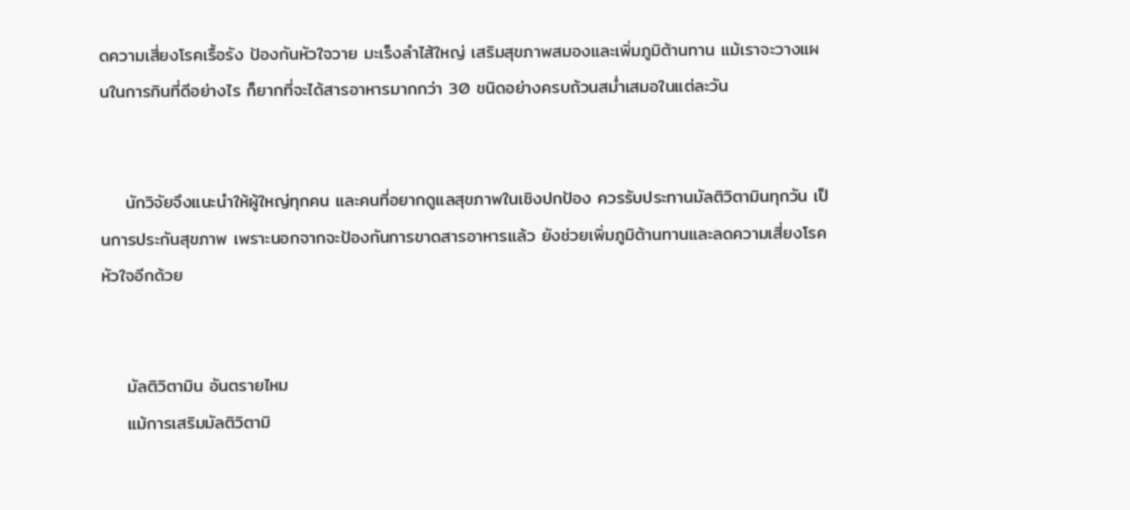ดความเสี่ยงโรคเรื้อรัง ป้องกันหัวใจวาย มะเร็งลำไส้ใหญ่ เสริมสุขภาพสมองและเพิ่มภูมิต้านทาน แม้เราจะวางแผนในการกินที่ดีอย่างไร ก็ยากที่จะได้สารอาหารมากกว่า 30 ชนิดอย่างครบถ้วนสม่ำเสมอในแต่ละวัน


    นักวิจัยจึงแนะนำให้ผู้ใหญ่ทุกคน และคนที่อยากดูแลสุขภาพในเชิงปกป้อง ควรรับประทานมัลติวิตามินทุกวัน เป็นการประกันสุขภาพ เพราะนอกจากจะป้องกันการขาดสารอาหารแล้ว ยังช่วยเพิ่มภูมิต้านทานและลดความเสี่ยงโรคหัวใจอีกด้วย


    มัลติวิตามิน อันตรายไหม
    แม้การเสริมมัลติวิตามิ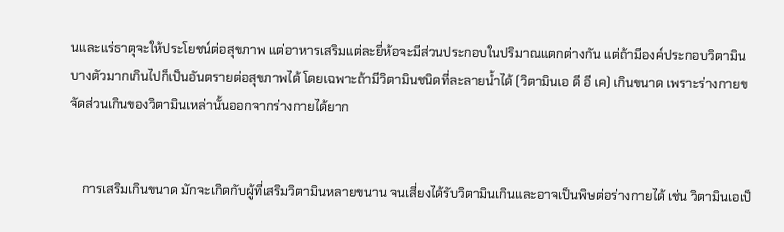นและแร่ธาตุจะให้ประโยชน์ต่อสุขภาพ แต่อาหารเสริมแต่ละยี่ห้อจะมีส่วนประกอบในปริมาณแตกต่างกัน แต่ถ้ามีองค์ประกอบวิตามินบางตัวมากเกินไปก็เป็นอันตรายต่อสุขภาพได้ โดยเฉพาะถ้ามีวิตามินชนิดที่ละลายน้ำได้ (วิตามินเอ ดี อี เค) เกินขนาด เพราะร่างกายขจัดส่วนเกินของวิตามินเหล่านั้นออกจากร่างกายได้ยาก


    การเสริมเกินขนาด มักจะเกิดกับผู้ที่เสริมวิตามินหลายขนาน จนเสี่ยงได้รับวิตามินเกินและอาจเป็นพิษต่อร่างกายได้ เช่น วิตามินเอเป็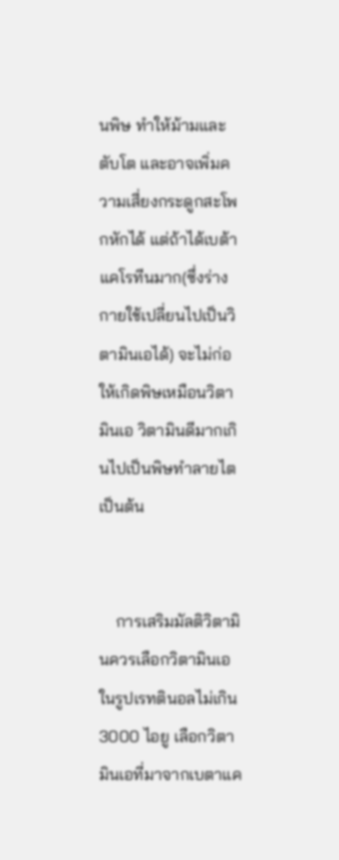นพิษ ทำให้ม้ามและตับโต และอาจเพิ่มความเสี่ยงกระดูกสะโพกหักได้ แต่ถ้าได้เบต้าแคโรทีนมาก(ซึ่งร่างกายใช้เปลี่ยนไปเป็นวิตามินเอได้) จะไม่ก่อให้เกิดพิษเหมือนวิตามินเอ วิตามินดีมากเกินไปเป็นพิษทำลายไต เป็นต้น


    การเสริมมัลติวิตามินควรเลือกวิตามินเอในรูปเรทตินอลไม่เกิน 3000 ไอยู เลือกวิตามินเอที่มาจากเบตาแค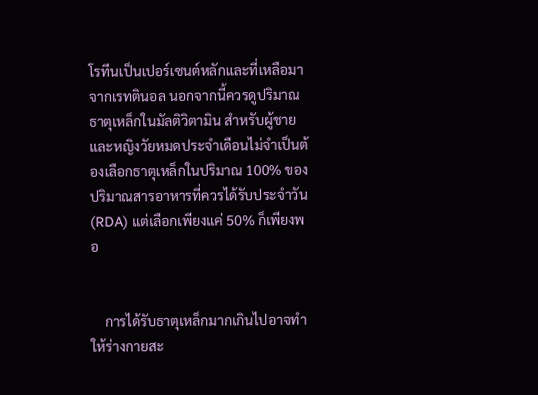โรทีนเป็นเปอร์เซนต์หลักและที่เหลือมาจากเรทตินอล นอกจากนี้ควรดูปริมาณธาตุเหล็กในมัลติวิตามิน สำหรับผู้ชายและหญิงวัยหมดประจำเดือนไม่จำเป็นต้องเลือกธาตุเหล็กในปริมาณ 100% ของปริมาณสารอาหารที่ควรได้รับประจำวัน (RDA) แต่เลือกเพียงแค่ 50% ก็เพียงพอ


    การได้รับธาตุเหล็กมากเกินไปอาจทำให้ร่างกายสะ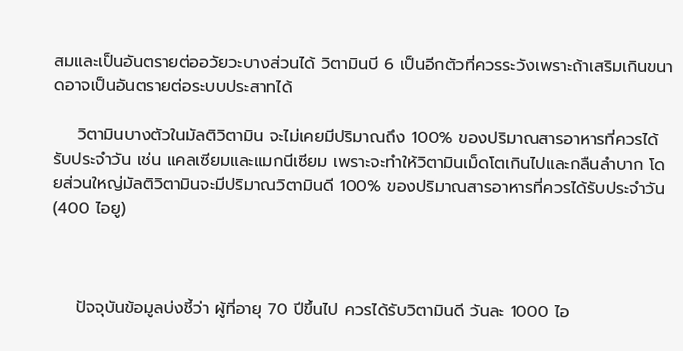สมและเป็นอันตรายต่ออวัยวะบางส่วนได้ วิตามินบี 6 เป็นอีกตัวที่ควรระวังเพราะถ้าเสริมเกินขนาดอาจเป็นอันตรายต่อระบบประสาทได้

    วิตามินบางตัวในมัลติวิตามิน จะไม่เคยมีปริมาณถึง 100% ของปริมาณสารอาหารที่ควรได้รับประจำวัน เช่น แคลเซียมและแมกนีเซียม เพราะจะทำให้วิตามินเม็ดโตเกินไปและกลืนลำบาก โดยส่วนใหญ่มัลติวิตามินจะมีปริมาณวิตามินดี 100% ของปริมาณสารอาหารที่ควรได้รับประจำวัน (400 ไอยู)



    ปัจจุบันข้อมูลบ่งชี้ว่า ผู้ที่อายุ 70 ปีขึ้นไป ควรได้รับวิตามินดี วันละ 1000 ไอ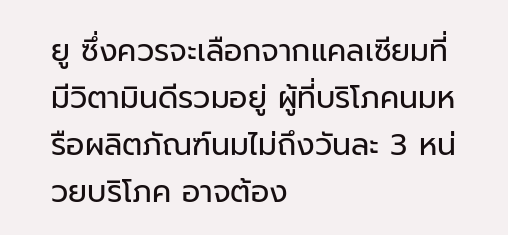ยู ซึ่งควรจะเลือกจากแคลเซียมที่มีวิตามินดีรวมอยู่ ผู้ที่บริโภคนมหรือผลิตภัณฑ์นมไม่ถึงวันละ 3 หน่วยบริโภค อาจต้อง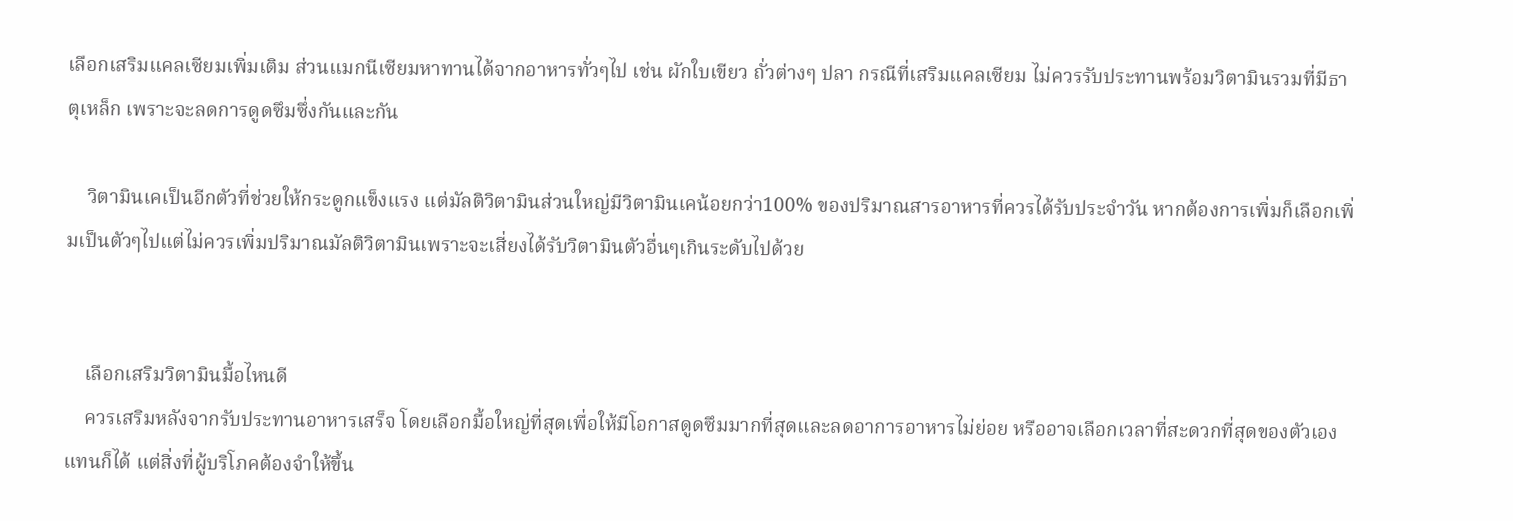เลือกเสริมแคลเซียมเพิ่มเติม ส่วนแมกนีเซียมหาทานได้จากอาหารทั่วๆไป เช่น ผักใบเขียว ถั่วต่างๆ ปลา กรณีที่เสริมแคลเซียม ไม่ควรรับประทานพร้อมวิตามินรวมที่มีธาตุเหล็ก เพราะจะลดการดูดซึมซึ่งกันและกัน

    วิตามินเคเป็นอีกตัวที่ช่วยให้กระดูกแข็งแรง แต่มัลติวิตามินส่วนใหญ่มีวิตามินเคน้อยกว่า100% ของปริมาณสารอาหารที่ควรได้รับประจำวัน หากต้องการเพิ่มก็เลือกเพิ่มเป็นตัวๆไปแต่ไม่ควรเพิ่มปริมาณมัลติวิตามินเพราะจะเสี่ยงได้รับวิตามินตัวอื่นๆเกินระดับไปด้วย


    เลือกเสริมวิตามินมื้อไหนดี
    ควรเสริมหลังจากรับประทานอาหารเสร็จ โดยเลือกมื้อใหญ่ที่สุดเพื่อให้มีโอกาสดูดซึมมากที่สุดและลดอาการอาหารไม่ย่อย หรืออาจเลือกเวลาที่สะดวกที่สุดของตัวเองแทนก็ได้ แต่สิ่งที่ผู้บริโภคต้องจำให้ขึ้น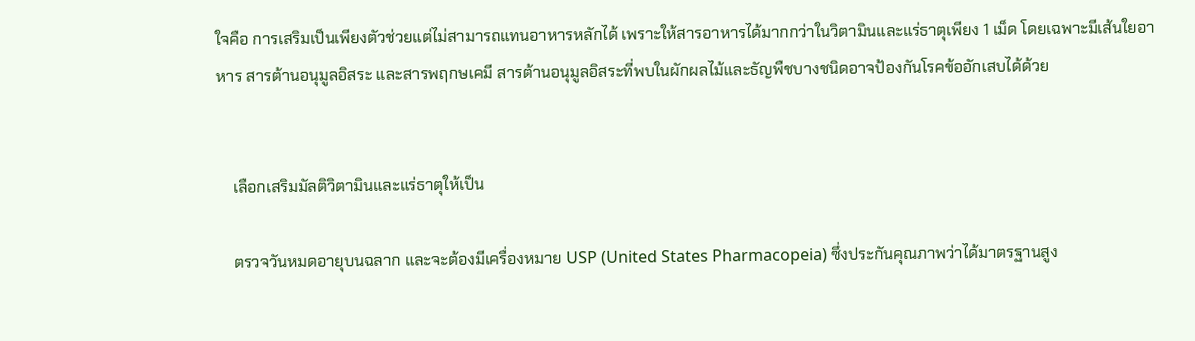ใจคือ การเสริมเป็นเพียงตัวช่วยแต่ไม่สามารถแทนอาหารหลักได้ เพราะให้สารอาหารได้มากกว่าในวิตามินและแร่ธาตุเพียง 1 เม็ด โดยเฉพาะมีเส้นใยอาหาร สารต้านอนุมูลอิสระ และสารพฤกษเคมี สารต้านอนุมูลอิสระที่พบในผักผลไม้และธัญพืชบางชนิดอาจป้องกันโรคข้ออักเสบได้ด้วย


    เลือกเสริมมัลติวิตามินและแร่ธาตุให้เป็น

    ตรวจวันหมดอายุบนฉลาก และจะต้องมีเครื่องหมาย USP (United States Pharmacopeia) ซึ่งประกันคุณภาพว่าได้มาตรฐานสูง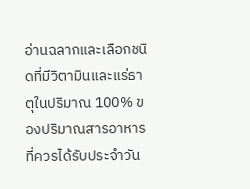อ่านฉลากและเลือกชนิดที่มีวิตามินและแร่ธาตุในปริมาณ 100% ของปริมาณสารอาหารที่ควรได้รับประจำวัน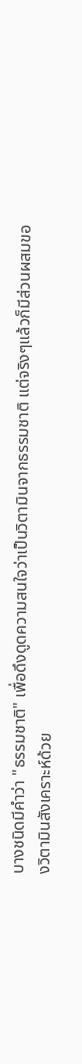บางชนิดมีคำว่า "ธรรมชาติ" เพื่อดึงดูดความสนใจว่าเป็นวิตามินจากธรรมชาติ แต่จริงๆแล้วก็มีส่วนผสมของวิตามินสังเคราะห์ด้วย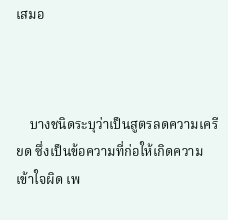เสมอ



    บางชนิดระบุว่าเป็นสูตรลดความเครียด ซึ่งเป็นข้อความที่ก่อให้เกิดความเข้าใจผิด เพ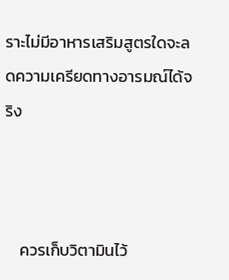ราะไม่มีอาหารเสริมสูตรใดจะลดความเครียดทางอารมณ์ได้จริง



    ควรเก็บวิตามินไว้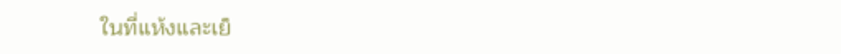ในที่แห้งและเย็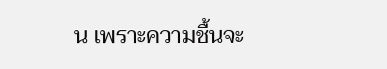น เพราะความชื้นจะ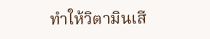ทำให้วิตามินเสี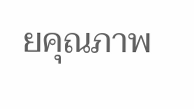ยคุณภาพ